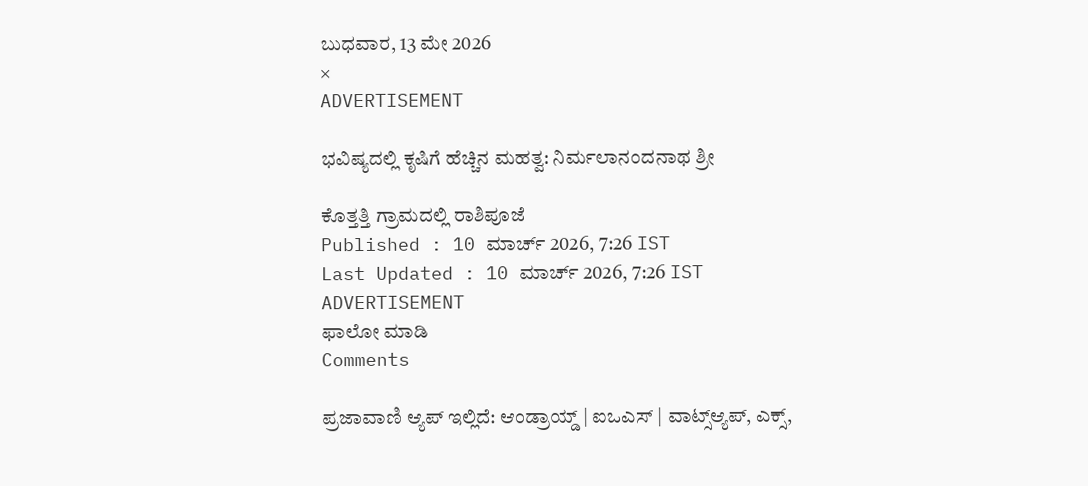ಬುಧವಾರ, 13 ಮೇ 2026
×
ADVERTISEMENT

ಭವಿಷ್ಯದಲ್ಲಿ ಕೃಷಿಗೆ ಹೆಚ್ಚಿನ ಮಹತ್ವ: ನಿರ್ಮಲಾನಂದನಾಥ ಶ್ರೀ

ಕೊತ್ತತ್ತಿ ಗ್ರಾಮದಲ್ಲಿ ರಾಶಿಪೂಜೆ
Published : 10 ಮಾರ್ಚ್ 2026, 7:26 IST
Last Updated : 10 ಮಾರ್ಚ್ 2026, 7:26 IST
ADVERTISEMENT
ಫಾಲೋ ಮಾಡಿ
Comments

ಪ್ರಜಾವಾಣಿ ಆ್ಯಪ್ ಇಲ್ಲಿದೆ: ಆಂಡ್ರಾಯ್ಡ್ | ಐಒಎಸ್ | ವಾಟ್ಸ್ಆ್ಯಪ್, ಎಕ್ಸ್,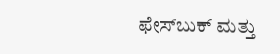ಫೇಸ್‌ಬುಕ್ ಮತ್ತು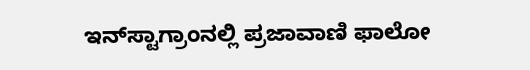ಇನ್‌ಸ್ಟಾಗ್ರಾಂನಲ್ಲಿ ಪ್ರಜಾವಾಣಿ ಫಾಲೋ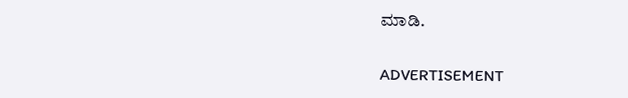ಮಾಡಿ.

ADVERTISEMENT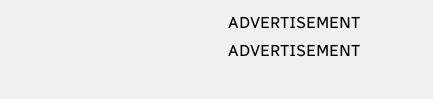ADVERTISEMENT
ADVERTISEMENT